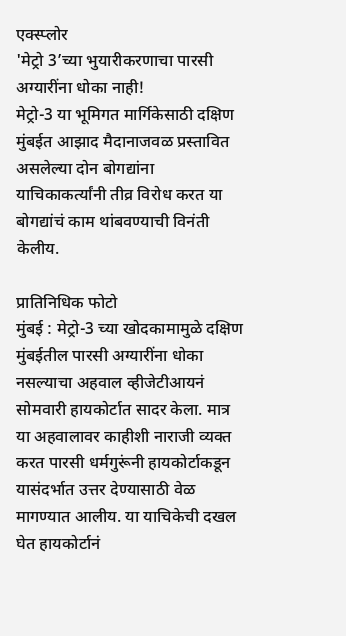एक्स्प्लोर
'मेट्रो 3’च्या भुयारीकरणाचा पारसी अग्यारींना धोका नाही!
मेट्रो-3 या भूमिगत मार्गिकेसाठी दक्षिण मुंबईत आझाद मैदानाजवळ प्रस्तावित असलेल्या दोन बोगद्यांना याचिकाकर्त्यांनी तीव्र विरोध करत या बोगद्यांचं काम थांबवण्याची विनंती केलीय.

प्रातिनिधिक फोटो
मुंबई : मेट्रो-3 च्या खोदकामामुळे दक्षिण मुंबईतील पारसी अग्यारींना धोका नसल्याचा अहवाल व्हीजेटीआयनं सोमवारी हायकोर्टात सादर केला. मात्र या अहवालावर काहीशी नाराजी व्यक्त करत पारसी धर्मगुरूंनी हायकोर्टाकडून यासंदर्भात उत्तर देण्यासाठी वेळ मागण्यात आलीय. या याचिकेची दखल घेत हायकोर्टानं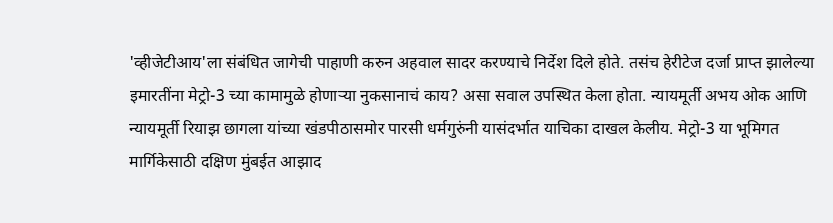'व्हीजेटीआय'ला संबंधित जागेची पाहाणी करुन अहवाल सादर करण्याचे निर्देश दिले होते. तसंच हेरीटेज दर्जा प्राप्त झालेल्या इमारतींना मेट्रो-3 च्या कामामुळे होणाऱ्या नुकसानाचं काय? असा सवाल उपस्थित केला होता. न्यायमूर्ती अभय ओक आणि न्यायमूर्ती रियाझ छागला यांच्या खंडपीठासमोर पारसी धर्मगुरुंनी यासंदर्भात याचिका दाखल केलीय. मेट्रो-3 या भूमिगत मार्गिकेसाठी दक्षिण मुंबईत आझाद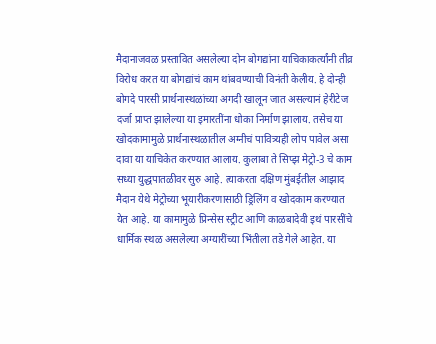मैदानाजवळ प्रस्तावित असलेल्या दोन बोगद्यांना याचिकाकर्त्यांनी तीव्र विरोध करत या बोगद्यांचं काम थांबवण्याची विनंती केलीय. हे दोन्ही बोगदे पारसी प्रार्थनास्थळांच्या अगदी खालून जात असल्यानं हेरीटेज दर्जा प्राप्त झालेल्या या इमारतींना धोका निर्माण झालाय. तसेच या खोदकामामुळे प्रार्थनास्थळातील अग्नीचं पावित्र्यही लोप पावेल असा दावा या याचिकेत करण्यात आलाय. कुलाबा ते सिप्झ मेट्रो-3 चे काम सध्या युद्धपातळीवर सुरु आहे. त्याकरता दक्षिण मुंबईतील आझाद मैदान येथे मेट्रोच्या भूयारीकरणासाठी ड्रिलिंग व खोदकाम करण्यात येत आहे. या कामामुळे प्रिन्सेस स्ट्रीट आणि काळबादेवी इथं पारसींचे धार्मिक स्थळ असलेल्या अग्यारींच्या भिंतीला तडे गेले आहेत. या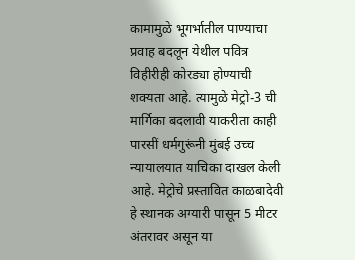कामामुळे भूगर्भातील पाण्याचा प्रवाह बदलून येथील पवित्र विहीरीही कोरड्या होण्याची शक्यता आहे. त्यामुळे मेट्रो-3 ची मार्गिका बदलावी याकरीता काही पारसीं धर्मगुरूंनी मुंबई उच्च न्यायालयात याचिका दाखल केली आहे. मेट्रोचे प्रस्तावित काळबादेवी हे स्थानक अग्यारी पासून 5 मीटर अंतरावर असून या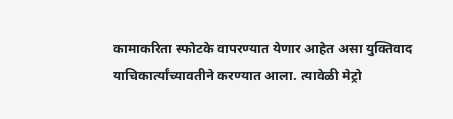कामाकरिता स्फोटके वापरण्यात येणार आहेत असा युक्तिवाद याचिकार्त्यांच्यावतीने करण्यात आला. त्यावेळी मेट्रो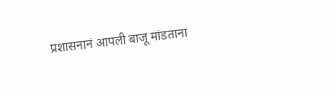प्रशासनानं आपली बाजू मांडताना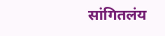सांगितलंय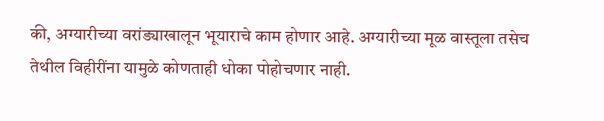की, अग्यारीच्या वरांड्याखालून भूयाराचे काम होणार आहे. अग्यारीच्या मूळ वास्तूला तसेच तेथील विहीरींना यामुळे कोणताही धोका पोहोचणार नाही.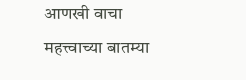आणखी वाचा
महत्त्वाच्या बातम्या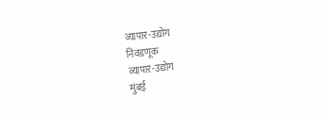व्यापार-उद्योग
निवडणूक
व्यापार-उद्योग
मुंबई